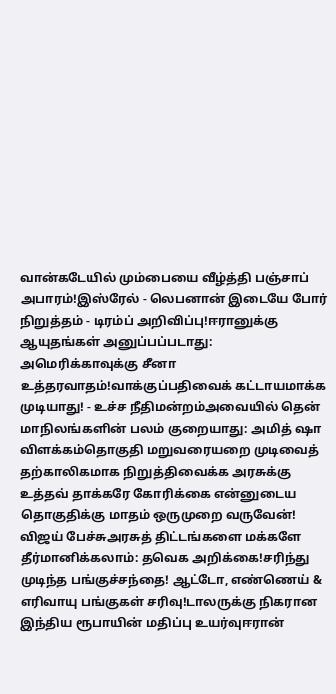வான்கடேயில் மும்பையை வீழ்த்தி பஞ்சாப் அபாரம்!இஸ்ரேல் - லெபனான் இடையே போர் நிறுத்தம் - டிரம்ப் அறிவிப்பு!ஈரானுக்கு ஆயுதங்கள் அனுப்பப்படாது: அமெரிக்காவுக்கு சீனா உத்தரவாதம்!வாக்குப்பதிவைக் கட்டாயமாக்க முடியாது! - உச்ச நீதிமன்றம்அவையில் தென் மாநிலங்களின் பலம் குறையாது: அமித் ஷா விளக்கம்தொகுதி மறுவரையறை முடிவைத் தற்காலிகமாக நிறுத்திவைக்க அரசுக்கு உத்தவ் தாக்கரே கோரிக்கை என்னுடைய தொகுதிக்கு மாதம் ஒருமுறை வருவேன்! விஜய் பேச்சுஅரசுத் திட்டங்களை மக்களே தீர்மானிக்கலாம்: தவெக அறிக்கை!சரிந்து முடிந்த பங்குச்சந்தை! ஆட்டோ, எண்ணெய் & எரிவாயு பங்குகள் சரிவு!டாலருக்கு நிகரான இந்திய ரூபாயின் மதிப்பு உயர்வுஈரான்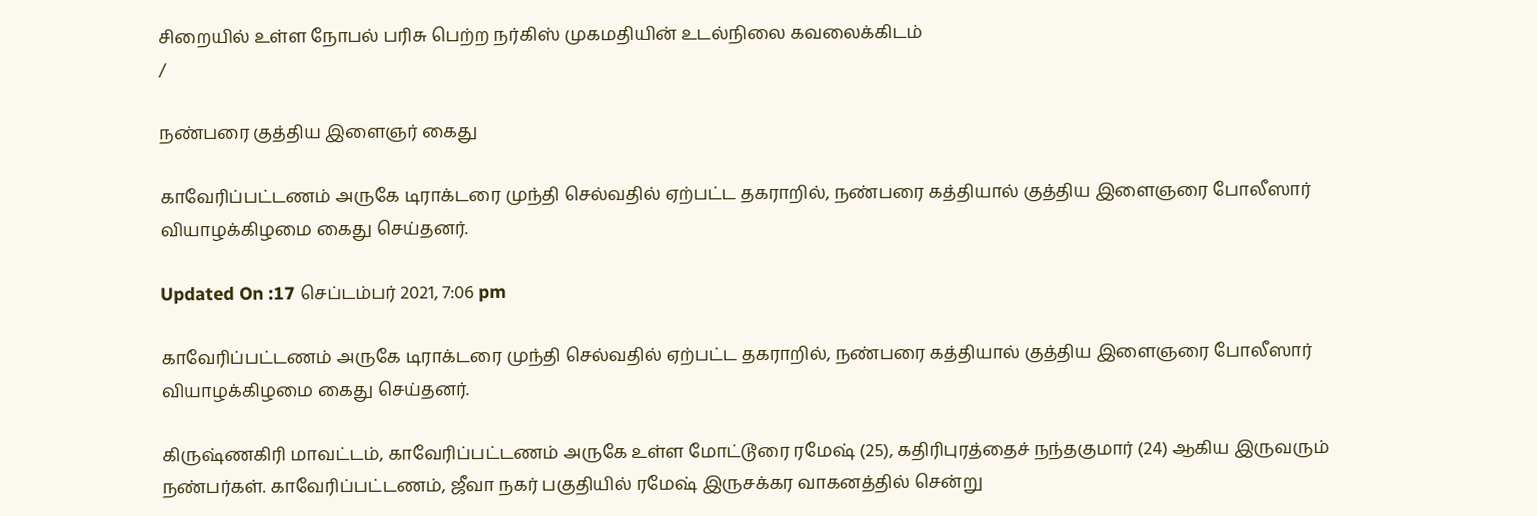சிறையில் உள்ள நோபல் பரிசு பெற்ற நர்கிஸ் முகமதியின் உடல்நிலை கவலைக்கிடம்
/

நண்பரை குத்திய இளைஞர் கைது

காவேரிப்பட்டணம் அருகே டிராக்டரை முந்தி செல்வதில் ஏற்பட்ட தகராறில், நண்பரை கத்தியால் குத்திய இளைஞரை போலீஸார் வியாழக்கிழமை கைது செய்தனர்.

Updated On :17 செப்டம்பர் 2021, 7:06 pm

காவேரிப்பட்டணம் அருகே டிராக்டரை முந்தி செல்வதில் ஏற்பட்ட தகராறில், நண்பரை கத்தியால் குத்திய இளைஞரை போலீஸார் வியாழக்கிழமை கைது செய்தனர்.

கிருஷ்ணகிரி மாவட்டம், காவேரிப்பட்டணம் அருகே உள்ள மோட்டூரை ரமேஷ் (25), கதிரிபுரத்தைச் நந்தகுமார் (24) ஆகிய இருவரும் நண்பர்கள். காவேரிப்பட்டணம், ஜீவா நகர் பகுதியில் ரமேஷ் இருசக்கர வாகனத்தில் சென்று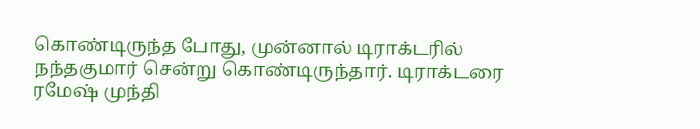கொண்டிருந்த போது, முன்னால் டிராக்டரில் நந்தகுமார் சென்று கொண்டிருந்தார். டிராக்டரை ரமேஷ் முந்தி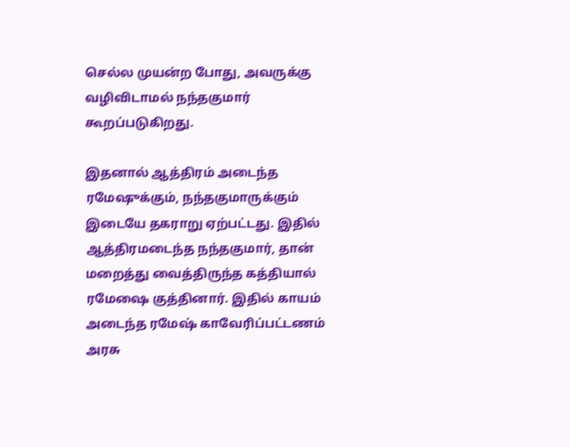செல்ல முயன்ற போது, அவருக்கு வழிவிடாமல் நந்தகுமார் கூறப்படுகிறது.

இதனால் ஆத்திரம் அடைந்த ரமேஷுக்கும், நந்தகுமாருக்கும் இடையே தகராறு ஏற்பட்டது. இதில் ஆத்திரமடைந்த நந்தகுமார், தான் மறைத்து வைத்திருந்த கத்தியால் ரமேஷை குத்தினார். இதில் காயம் அடைந்த ரமேஷ் காவேரிப்பட்டணம் அரசு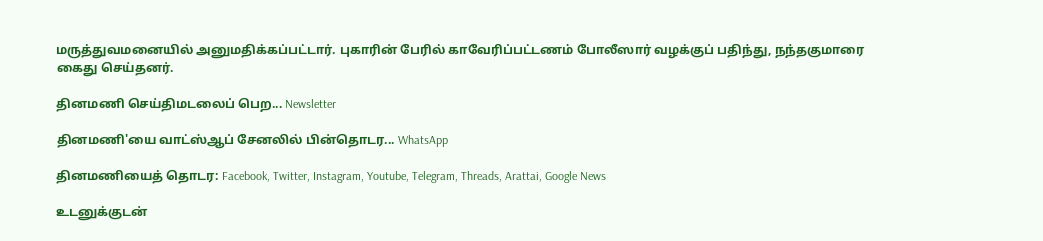மருத்துவமனையில் அனுமதிக்கப்பட்டார். புகாரின் பேரில் காவேரிப்பட்டணம் போலீஸார் வழக்குப் பதிந்து, நந்தகுமாரை கைது செய்தனர்.

தினமணி செய்திமடலைப் பெற... Newsletter

தினமணி'யை வாட்ஸ்ஆப் சேனலில் பின்தொடர... WhatsApp

தினமணியைத் தொடர: Facebook, Twitter, Instagram, Youtube, Telegram, Threads, Arattai, Google News

உடனுக்குடன்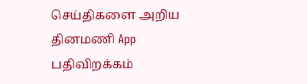செய்திகளை அறிய தினமணி App பதிவிறக்கம்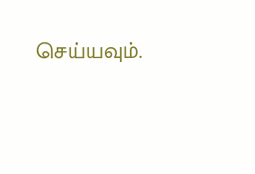செய்யவும்.